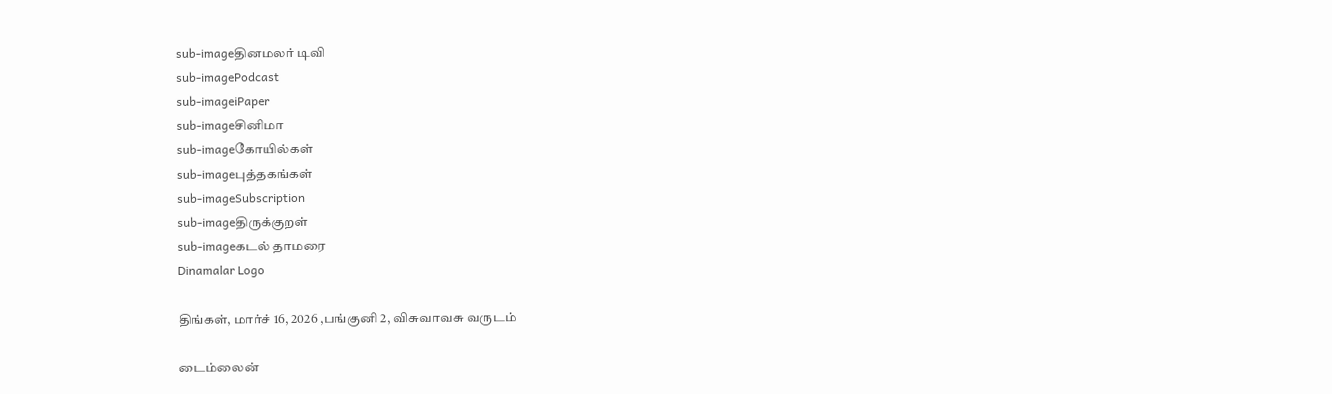sub-imageதினமலர் டிவி
sub-imagePodcast
sub-imageiPaper
sub-imageசினிமா
sub-imageகோயில்கள்
sub-imageபுத்தகங்கள்
sub-imageSubscription
sub-imageதிருக்குறள்
sub-imageகடல் தாமரை
Dinamalar Logo

திங்கள், மார்ச் 16, 2026 ,பங்குனி 2, விசுவாவசு வருடம்

டைம்லைன்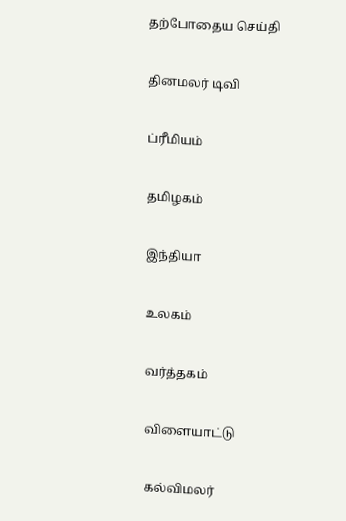தற்போதைய செய்தி


தினமலர் டிவி


ப்ரீமியம்


தமிழகம்


இந்தியா


உலகம்


வர்த்தகம்


விளையாட்டு


கல்விமலர்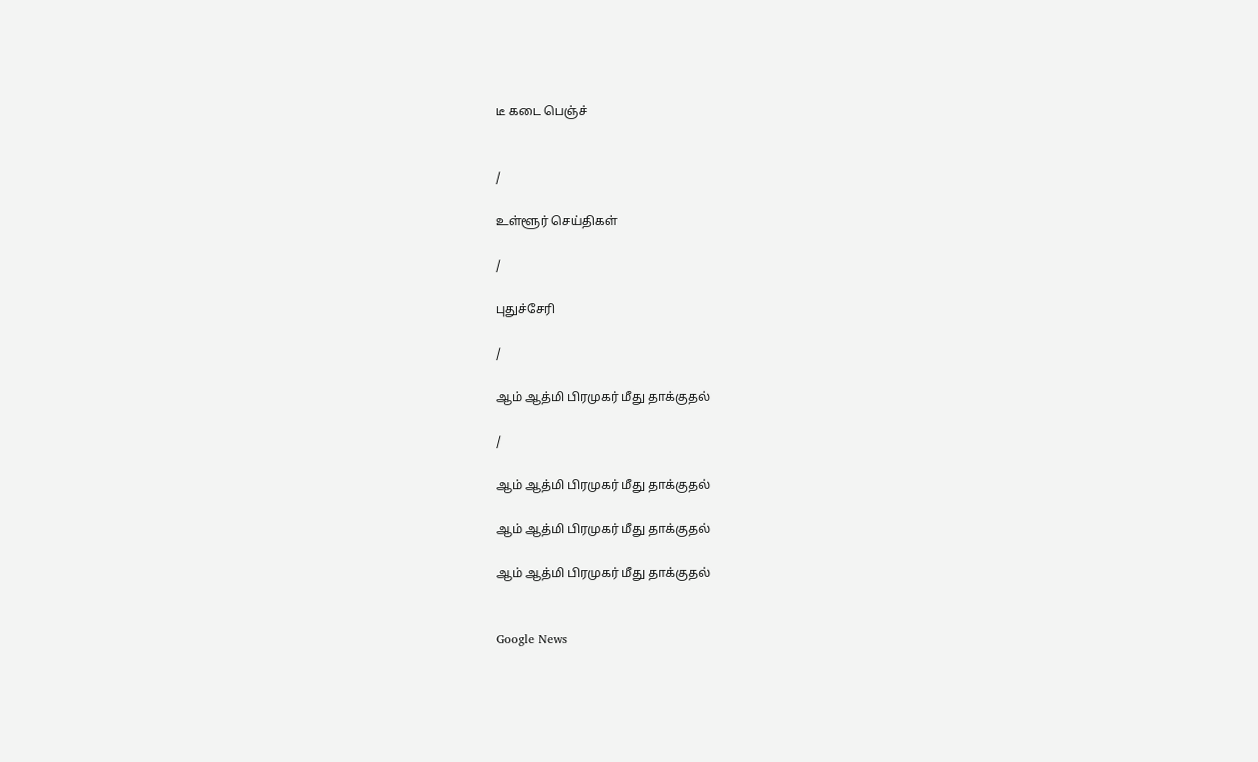டீ கடை பெஞ்ச்


/

உள்ளூர் செய்திகள்

/

புதுச்சேரி

/

ஆம் ஆத்மி பிரமுகர் மீது தாக்குதல்

/

ஆம் ஆத்மி பிரமுகர் மீது தாக்குதல்

ஆம் ஆத்மி பிரமுகர் மீது தாக்குதல்

ஆம் ஆத்மி பிரமுகர் மீது தாக்குதல்


Google News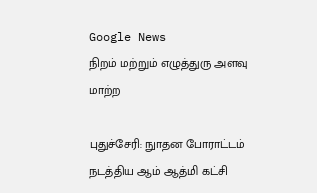Google News
நிறம் மற்றும் எழுத்துரு அளவு மாற்ற

புதுச்சேரி: நுாதன போராட்டம் நடத்திய ஆம் ஆத்மி கட்சி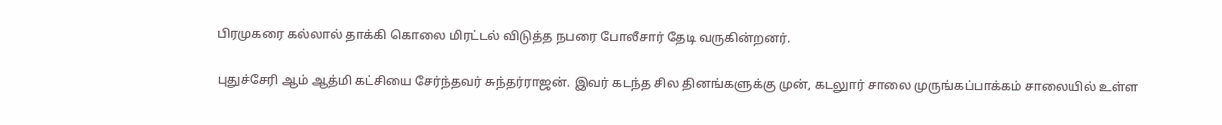பிரமுகரை கல்லால் தாக்கி கொலை மிரட்டல் விடுத்த நபரை போலீசார் தேடி வருகின்றனர்.

புதுச்சேரி ஆம் ஆத்மி கட்சியை சேர்ந்தவர் சுந்தர்ராஜன். இவர் கடந்த சில தினங்களுக்கு முன், கடலுார் சாலை முருங்கப்பாக்கம் சாலையில் உள்ள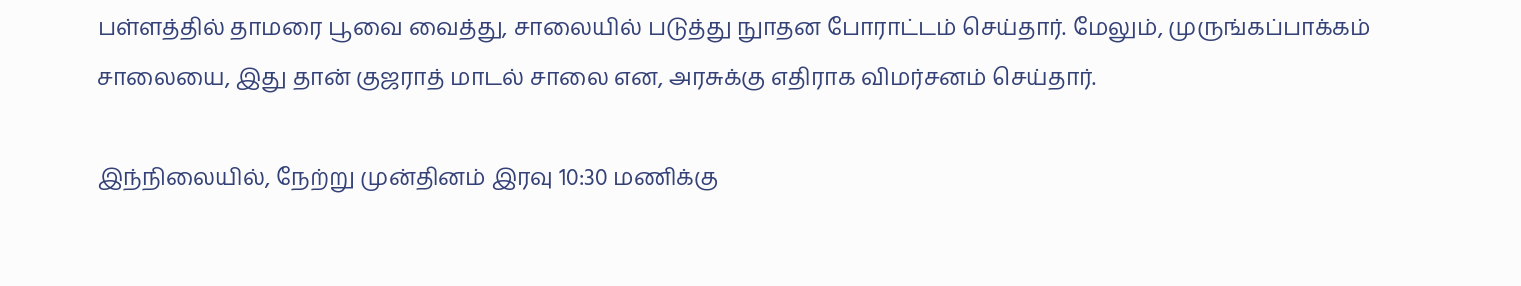பள்ளத்தில் தாமரை பூவை வைத்து, சாலையில் படுத்து நுாதன போராட்டம் செய்தார். மேலும், முருங்கப்பாக்கம் சாலையை, இது தான் குஜராத் மாடல் சாலை என, அரசுக்கு எதிராக விமர்சனம் செய்தார்.

இந்நிலையில், நேற்று முன்தினம் இரவு 10:30 மணிக்கு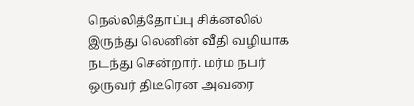நெல்லித்தோப்பு சிக்னலில் இருந்து லெனின் வீதி வழியாக நடந்து சென்றார். மர்ம நபர் ஒருவர் திடீரென அவரை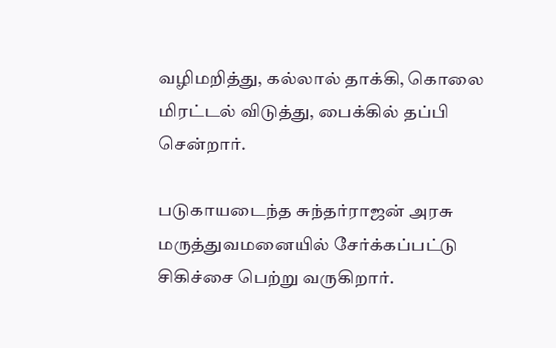வழிமறித்து, கல்லால் தாக்கி, கொலை மிரட்டல் விடுத்து, பைக்கில் தப்பி சென்றார்.

படுகாயடைந்த சுந்தர்ராஜன் அரசு மருத்துவமனையில் சேர்க்கப்பட்டு சிகிச்சை பெற்று வருகிறார்.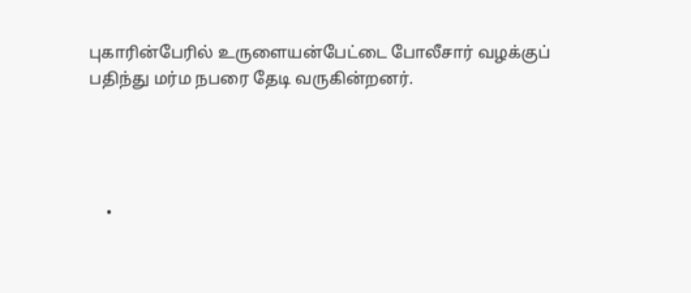புகாரின்பேரில் உருளையன்பேட்டை போலீசார் வழக்குப் பதிந்து மர்ம நபரை தேடி வருகின்றனர்.




    •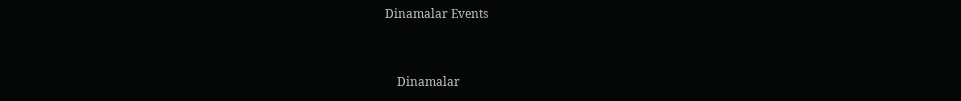Dinamalar Events


    Dinamalar